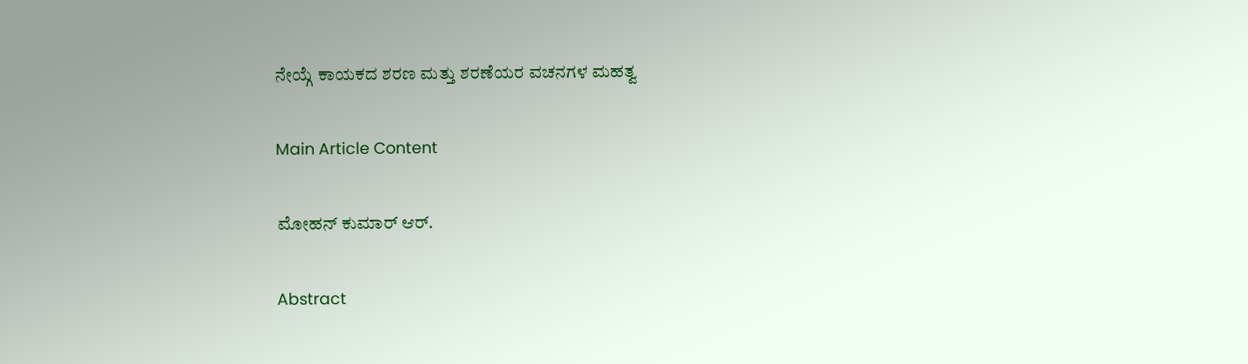ನೇಯ್ಗೆ ಕಾಯಕದ ಶರಣ ಮತ್ತು ಶರಣೆಯರ ವಚನಗಳ ಮಹತ್ವ

Main Article Content

ಮೋಹನ್‌ ಕುಮಾರ್‌ ಆರ್‌.

Abstract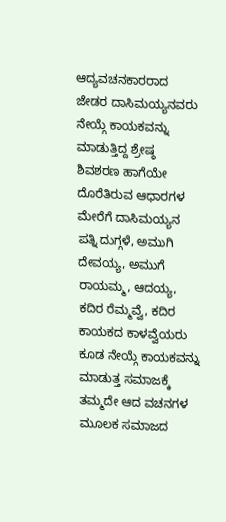ಆದ್ಯವಚನಕಾರರಾದ ಜೇಡರ ದಾಸಿಮಯ್ಯನವರು ನೇಯ್ಗೆ ಕಾಯಕವನ್ನು ಮಾಡುತ್ತಿದ್ದ ಶ್ರೇಷ್ಠ ಶಿವಶರಣ ಹಾಗೆಯೇ ದೊರೆತಿರುವ ಆಧಾರಗಳ ಮೇರೆಗೆ ದಾಸಿಮಯ್ಯನ ಪತ್ನಿ ದುಗ್ಗಳೆ, ಅಮುಗಿ ದೇವಯ್ಯ, ಅಮುಗೆ ರಾಯಮ್ಮ, ಆದಯ್ಯ, ಕದಿರ ರೆಮ್ಮವ್ವೆ, ಕದಿರ ಕಾಯಕದ ಕಾಳವ್ವೆಯರು ಕೂಡ ನೇಯ್ಗೆ ಕಾಯಕವನ್ನು ಮಾಡುತ್ತ ಸಮಾಜಕ್ಕೆ ತಮ್ಮದೇ ಆದ ವಚನಗಳ ಮೂಲಕ ಸಮಾಜದ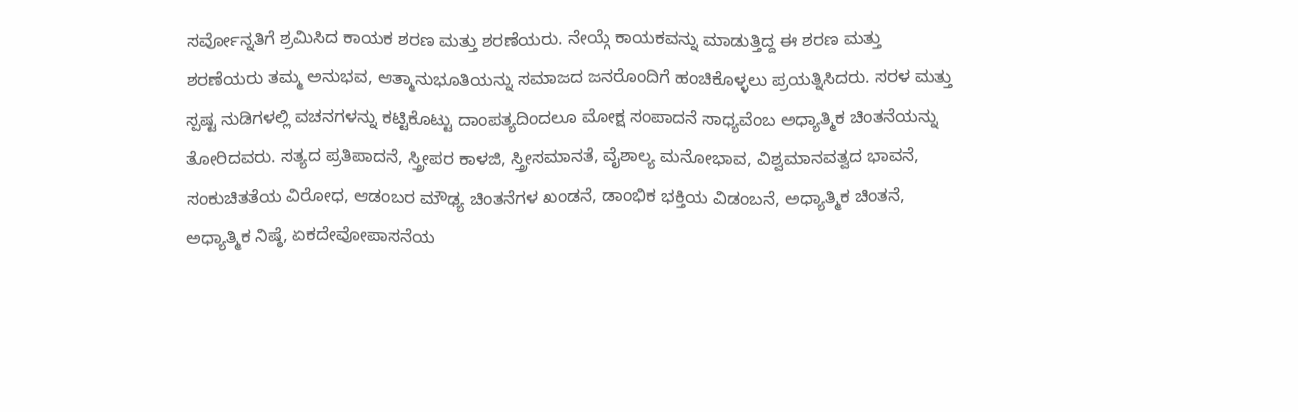ಸರ್ವೋನ್ನತಿಗೆ ಶ್ರಮಿಸಿದ ಕಾಯಕ ಶರಣ ಮತ್ತು ಶರಣೆಯರು. ನೇಯ್ಗೆ ಕಾಯಕವನ್ನು ಮಾಡುತ್ತಿದ್ದ ಈ ಶರಣ ಮತ್ತು ಶರಣೆಯರು ತಮ್ಮ ಅನುಭವ, ಆತ್ಮಾನುಭೂತಿಯನ್ನು ಸಮಾಜದ ಜನರೊಂದಿಗೆ ಹಂಚಿಕೊಳ್ಳಲು ಪ್ರಯತ್ನಿಸಿದರು. ಸರಳ ಮತ್ತು ಸ್ಪಷ್ಟ ನುಡಿಗಳಲ್ಲಿ ವಚನಗಳನ್ನು ಕಟ್ಟಿಕೊಟ್ಟು ದಾಂಪತ್ಯದಿಂದಲೂ ಮೋಕ್ಷ ಸಂಪಾದನೆ ಸಾಧ್ಯವೆಂಬ ಅಧ್ಯಾತ್ಮಿಕ ಚಿಂತನೆಯನ್ನು ತೋರಿದವರು. ಸತ್ಯದ ಪ್ರತಿಪಾದನೆ, ಸ್ತ್ರೀಪರ ಕಾಳಜಿ, ಸ್ತ್ರೀಸಮಾನತೆ, ವೈಶಾಲ್ಯ ಮನೋಭಾವ, ವಿಶ್ವಮಾನವತ್ವದ ಭಾವನೆ, ಸಂಕುಚಿತತೆಯ ವಿರೋಧ, ಆಡಂಬರ ಮೌಢ್ಯ ಚಿಂತನೆಗಳ ಖಂಡನೆ, ಡಾಂಭಿಕ ಭಕ್ತಿಯ ವಿಡಂಬನೆ, ಅಧ್ಯಾತ್ಮಿಕ ಚಿಂತನೆ, ಅಧ್ಯಾತ್ಮಿಕ ನಿಷ್ಠೆ, ಏಕದೇವೋಪಾಸನೆಯ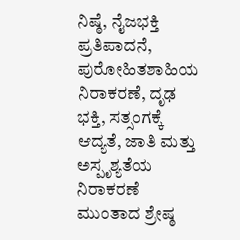ನಿಷ್ಠೆ, ನೈಜಭಕ್ತಿ ಪ್ರತಿಪಾದನೆ, ಪುರೋಹಿತಶಾಹಿಯ ನಿರಾಕರಣೆ, ದೃಢ ಭಕ್ತಿ, ಸತ್ಸಂಗಕ್ಕೆ ಆದ್ಯತೆ, ಜಾತಿ ಮತ್ತು ಅಸ್ಪೃಶ್ಯತೆಯ ನಿರಾಕರಣೆ ಮುಂತಾದ ಶ್ರೇಷ್ಠ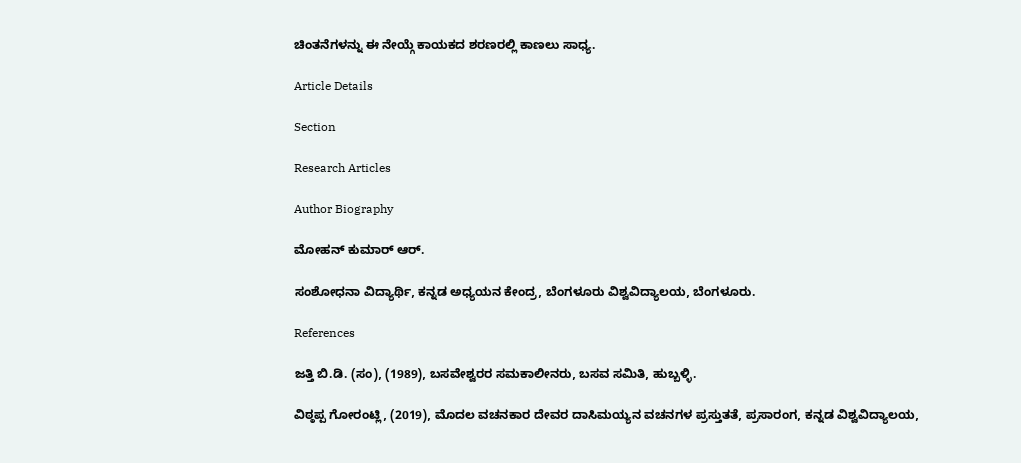ಚಿಂತನೆಗಳನ್ನು ಈ ನೇಯ್ಗೆ ಕಾಯಕದ ಶರಣರಲ್ಲಿ ಕಾಣಲು ಸಾಧ್ಯ.

Article Details

Section

Research Articles

Author Biography

ಮೋಹನ್‌ ಕುಮಾರ್‌ ಆರ್‌.

ಸಂಶೋಧನಾ ವಿದ್ಯಾರ್ಥಿ, ಕನ್ನಡ ಅಧ್ಯಯನ ಕೇಂದ್ರ, ಬೆಂಗಳೂರು ವಿಶ್ವವಿದ್ಯಾಲಯ, ಬೆಂಗಳೂರು.

References

ಜತ್ತಿ ಬಿ.ಡಿ. (ಸಂ), (1989), ಬಸವೇಶ್ವರರ ಸಮಕಾಲೀನರು, ಬಸವ ಸಮಿತಿ, ಹುಬ್ಬಳ್ಳಿ.

ವಿಠ್ಠಪ್ಪ ಗೋರಂಟ್ಲಿ, (2019), ಮೊದಲ ವಚನಕಾರ ದೇವರ ದಾಸಿಮಯ್ಯನ ವಚನಗಳ ಪ್ರಸ್ತುತತೆ, ಪ್ರಸಾರಂಗ, ಕನ್ನಡ ವಿಶ್ವವಿದ್ಯಾಲಯ,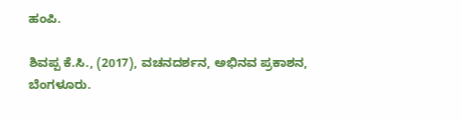ಹಂಪಿ.

ಶಿವಪ್ಪ ಕೆ.ಸಿ., (2017), ವಚನದರ್ಶನ, ಅಭಿನವ ಪ್ರಕಾಶನ, ಬೆಂಗಳೂರು.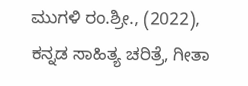ಮುಗಳಿ ರಂ.ಶ್ರೀ., (2022), ಕನ್ನಡ ಸಾಹಿತ್ಯ ಚರಿತ್ರೆ, ಗೀತಾ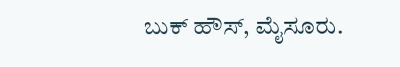ಬುಕ್ ಹೌಸ್, ಮೈಸೂರು.